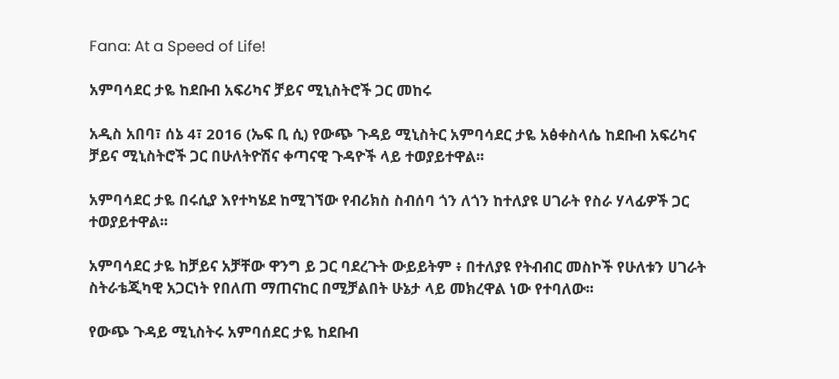Fana: At a Speed of Life!

አምባሳደር ታዬ ከደቡብ አፍሪካና ቻይና ሚኒስትሮች ጋር መከሩ

አዲስ አበባ፣ ሰኔ 4፣ 2016 (ኤፍ ቢ ሲ) የውጭ ጉዳይ ሚኒስትር አምባሳደር ታዬ አፅቀስላሴ ከደቡብ አፍሪካና ቻይና ሚኒስትሮች ጋር በሁለትዮሽና ቀጣናዊ ጉዳዮች ላይ ተወያይተዋል፡፡

አምባሳደር ታዬ በሩሲያ እየተካሄደ ከሚገኘው የብሪክስ ስብሰባ ጎን ለጎን ከተለያዩ ሀገራት የስራ ሃላፊዎች ጋር ተወያይተዋል፡፡

አምባሳደር ታዬ ከቻይና አቻቸው ዋንግ ይ ጋር ባደረጉት ውይይትም ፥ በተለያዩ የትብብር መስኮች የሁለቱን ሀገራት ስትራቴጂካዊ አጋርነት የበለጠ ማጠናከር በሚቻልበት ሁኔታ ላይ መክረዋል ነው የተባለው፡፡

የውጭ ጉዳይ ሚኒስትሩ አምባሰደር ታዬ ከደቡብ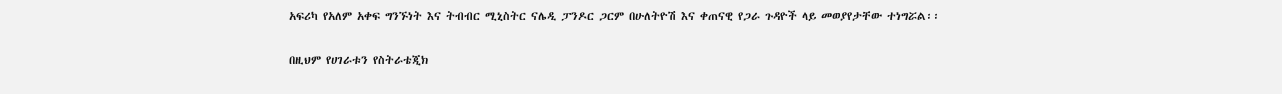አፍሪካ የአለም አቀፍ ግንኙነት እና ትብብር ሚኒስትር ናሌዲ ፓንዶር ጋርም በሁለትዮሽ እና ቀጠናዊ የጋራ ጉዳዮች ላይ መወያየታቸው ተነግሯል፡፡

በዚህም የሀገራቱን የስትራቴጂክ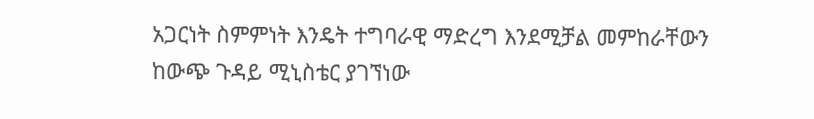አጋርነት ስምምነት እንዴት ተግባራዊ ማድረግ እንደሚቻል መምከራቸውን ከውጭ ጉዳይ ሚኒስቴር ያገኘነው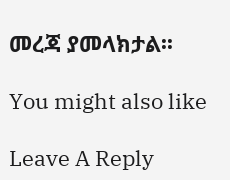መረጃ ያመላክታል፡፡

You might also like

Leave A Reply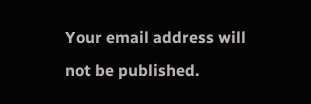Your email address will not be published.